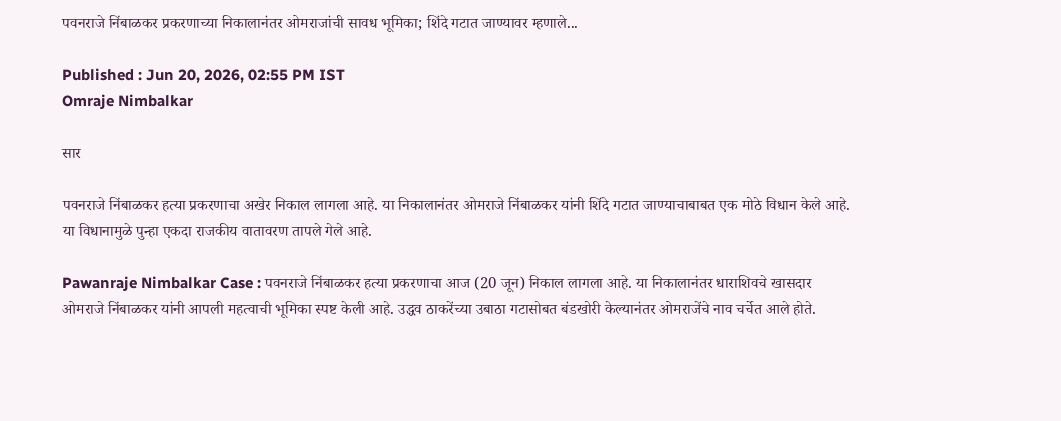पवनराजे निंबाळकर प्रकरणाच्या निकालानंतर ओमराजांची सावध भूमिका; शिंदे गटात जाण्यावर म्हणाले...

Published : Jun 20, 2026, 02:55 PM IST
Omraje Nimbalkar

सार

पवनराजे निंबाळकर हत्या प्रकरणाचा अखेर निकाल लागला आहे. या निकालानंतर ओमराजे निंबाळकर यांनी शिंदे गटात जाण्याचाबाबत एक मोठे विधान केले आहे. या विधानामुळे पुन्हा एकदा राजकीय वातावरण तापले गेले आहे.

Pawanraje Nimbalkar Case : पवनराजे निंबाळकर हत्या प्रकरणाचा आज (20 जून) निकाल लागला आहे. या निकालानंतर धाराशिवचे खासदार ओमराजे निंबाळकर यांनी आपली महत्वाची भूमिका स्पष्ट केली आहे. उद्धव ठाकरेंच्या उबाठा गटासोबत बंडखोरी केल्यानंतर ओमराजेंचे नाव चर्चेत आले होते.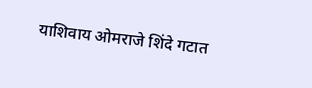याशिवाय ओमराजे शिंदे गटात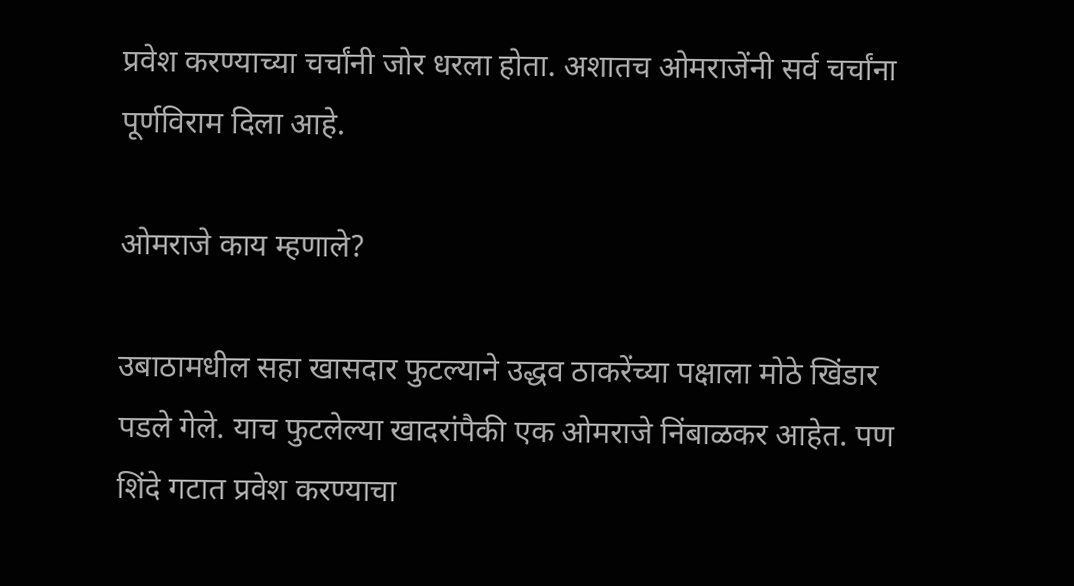प्रवेश करण्याच्या चर्चांनी जोर धरला होता. अशातच ओमराजेंनी सर्व चर्चांना पूर्णविराम दिला आहे.

ओमराजे काय म्हणाले?

उबाठामधील सहा खासदार फुटल्याने उद्धव ठाकरेंच्या पक्षाला मोठे खिंडार पडले गेले. याच फुटलेल्या खादरांपैकी एक ओमराजे निंबाळकर आहेत. पण शिंदे गटात प्रवेश करण्याचा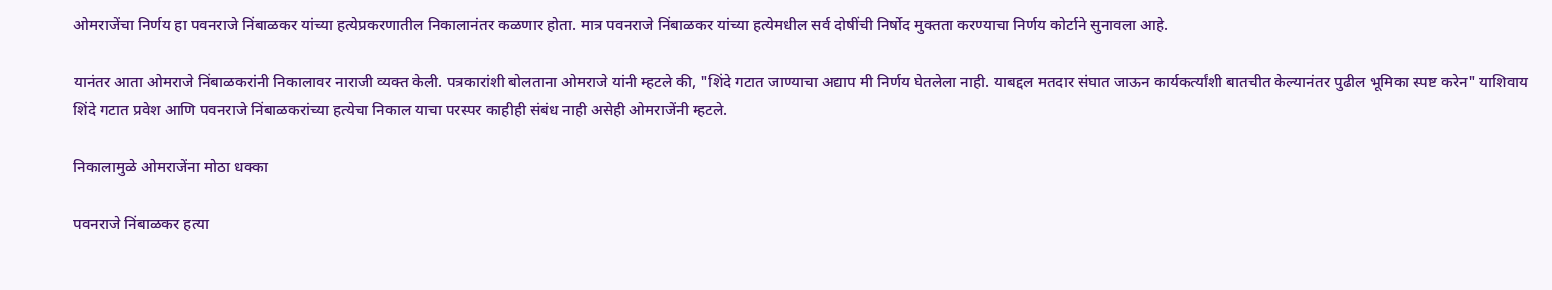ओमराजेंचा निर्णय हा पवनराजे निंबाळकर यांच्या हत्येप्रकरणातील निकालानंतर कळणार होता. मात्र पवनराजे निंबाळकर यांच्या हत्येमधील सर्व दोषींची निर्षोद मुक्तता करण्याचा निर्णय कोर्टाने सुनावला आहे.

यानंतर आता ओमराजे निंबाळकरांनी निकालावर नाराजी व्यक्त केली. पत्रकारांशी बोलताना ओमराजे यांनी म्हटले की, "शिंदे गटात जाण्याचा अद्याप मी निर्णय घेतलेला नाही. याबद्दल मतदार संघात जाऊन कार्यकर्त्यांशी बातचीत केल्यानंतर पुढील भूमिका स्पष्ट करेन" याशिवाय शिंदे गटात प्रवेश आणि पवनराजे निंबाळकरांच्या हत्येचा निकाल याचा परस्पर काहीही संबंध नाही असेही ओमराजेंनी म्हटले.

निकालामुळे ओमराजेंना मोठा धक्का

पवनराजे निंबाळकर हत्या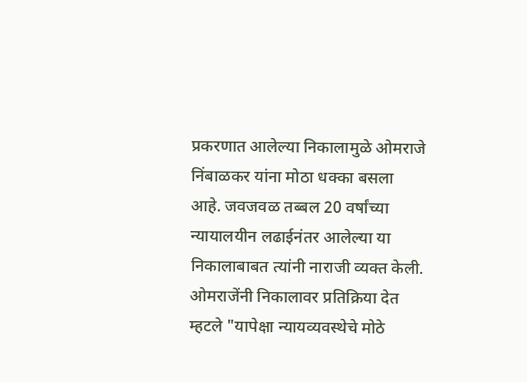प्रकरणात आलेल्या निकालामुळे ओमराजे निंबाळकर यांना मोठा धक्का बसला आहे. जवजवळ तब्बल 20 वर्षांच्या न्यायालयीन लढाईनंतर आलेल्या या निकालाबाबत त्यांनी नाराजी व्यक्त केली. ओमराजेंनी निकालावर प्रतिक्रिया देत म्हटले "यापेक्षा न्यायव्यवस्थेचे मोठे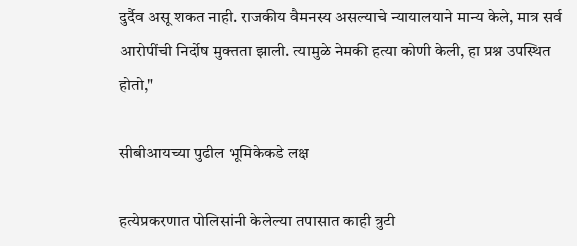दुर्दैव असू शकत नाही. राजकीय वैमनस्य असल्याचे न्यायालयाने मान्य केले, मात्र सर्व आरोपींची निर्दोष मुक्तता झाली. त्यामुळे नेमकी हत्या कोणी केली, हा प्रश्न उपस्थित होतो,"

सीबीआयच्या पुढील भूमिकेकडे लक्ष

हत्येप्रकरणात पोलिसांनी केलेल्या तपासात काही त्रुटी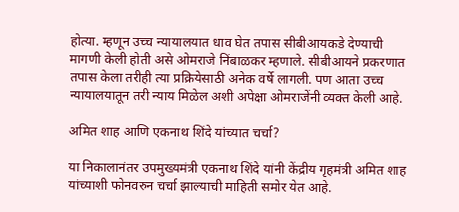होत्या. म्हणून उच्च न्यायालयात धाव घेत तपास सीबीआयकडे देण्याची मागणी केली होती असे ओमराजे निंबाळकर म्हणाले. सीबीआयने प्रकरणात तपास केला तरीही त्या प्रक्रियेसाठी अनेक वर्षे लागली. पण आता उच्च न्यायालयातून तरी न्याय मिळेल अशी अपेक्षा ओमराजेंनी व्यक्त केली आहे.

अमित शाह आणि एकनाथ शिंदे यांच्यात चर्चा?

या निकालानंतर उपमुख्यमंत्री एकनाथ शिंदे यांनी केंद्रीय गृहमंत्री अमित शाह यांच्याशी फोनवरुन चर्चा झाल्याची माहिती समोर येत आहे.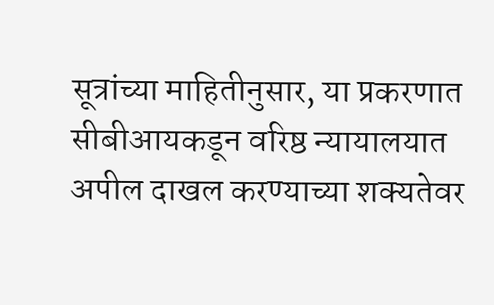सूत्रांच्या माहितीनुसार, या प्रकरणात सीबीआयकडून वरिष्ठ न्यायालयात अपील दाखल करण्याच्या शक्यतेवर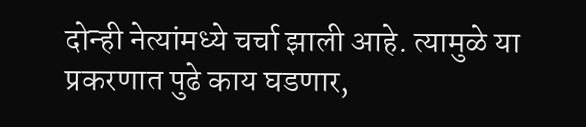दोन्ही नेत्यांमध्ये चर्चा झाली आहे. त्यामुळे या प्रकरणात पुढे काय घडणार,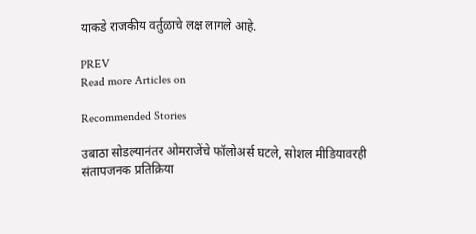याकडे राजकीय वर्तुळाचे लक्ष लागले आहे.

PREV
Read more Articles on

Recommended Stories

उबाठा सोडल्यानंतर ओमराजेंचे फॉलोअर्स घटले, सोशल मीडियावरही संतापजनक प्रतिक्रिया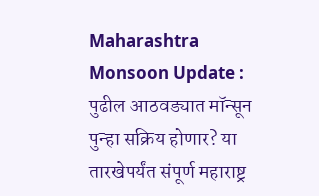Maharashtra Monsoon Update : पुढील आठवड्यात मॉन्सून पुन्हा सक्रिय होणार? या तारखेपर्यंत संपूर्ण महाराष्ट्र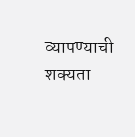व्यापण्याची शक्यता